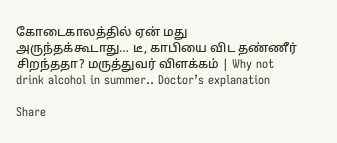கோடைகாலத்தில் ஏன் மது அருந்தக்கூடாது… டீ, காபியை விட தண்ணீர் சிறந்ததா? மருத்துவர் விளக்கம் | Why not drink alcohol in summer.. Doctor’s explanation

Share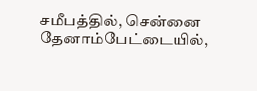சமீபத்தில், சென்னை தேனாம்பேட்டையில்,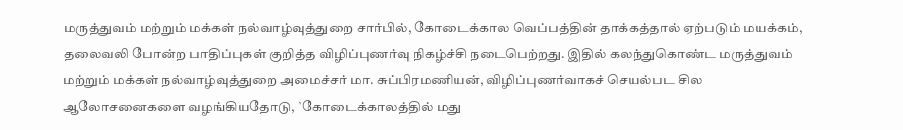மருத்துவம் மற்றும் மக்கள் நல்வாழ்வுத்துறை சார்பில், கோடைக்கால வெப்பத்தின் தாக்கத்தால் ஏற்படும் மயக்கம், தலைவலி போன்ற பாதிப்புகள் குறித்த விழிப்புணர்வு நிகழ்ச்சி நடைபெற்றது. இதில் கலந்துகொண்ட மருத்துவம் மற்றும் மக்கள் நல்வாழ்வுத்துறை அமைச்சர் மா. சுப்பிரமணியன், விழிப்புணர்வாகச் செயல்பட சில ஆலோசனைகளை வழங்கியதோடு, `கோடைக்காலத்தில் மது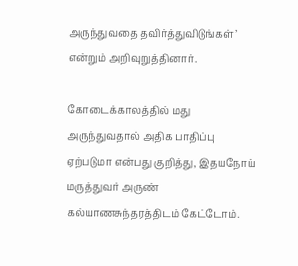அருந்துவதை தவிர்த்துவிடுங்கள்’ என்றும் அறிவுறுத்தினார்.

கோடைக்காலத்தில் மது அருந்துவதால் அதிக பாதிப்பு ஏற்படுமா என்பது குறித்து, இதயநோய் மருத்துவர் அருண் கல்யாணசுந்தரத்திடம் கேட்டோம்.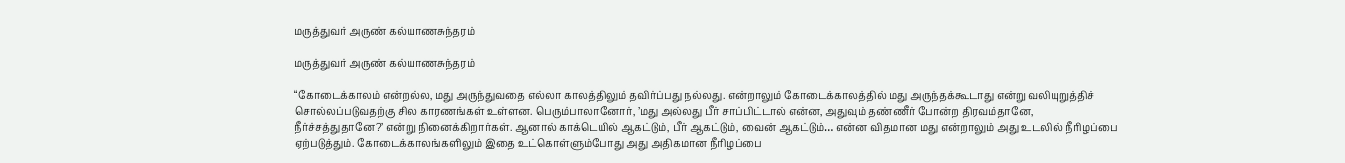மருத்துவர் அருண் கல்யாணசுந்தரம்

மருத்துவர் அருண் கல்யாணசுந்தரம்

“கோடைக்காலம் என்றல்ல, மது அருந்துவதை எல்லா காலத்திலும் தவிர்ப்பது நல்லது. என்றாலும் கோடைக்காலத்தில் மது அருந்தக்கூடாது என்று வலியுறுத்திச் சொல்லப்படுவதற்கு சில காரணங்கள் உள்ளன. பெரும்பாலானோர், ’மது அல்லது பீர் சாப்பிட்டால் என்ன, அதுவும் தண்ணீர் போன்ற திரவம்தானே, நீர்ச்சத்துதானே?’ என்று நினைக்கிறார்கள். ஆனால் காக்டெயில் ஆகட்டும், பீர் ஆகட்டும், வைன் ஆகட்டும்… என்ன விதமான மது என்றாலும் அது உடலில் நீரிழப்பை ஏற்படுத்தும். கோடைக்காலங்களிலும் இதை உட்கொள்ளும்போது அது அதிகமான நீரிழப்பை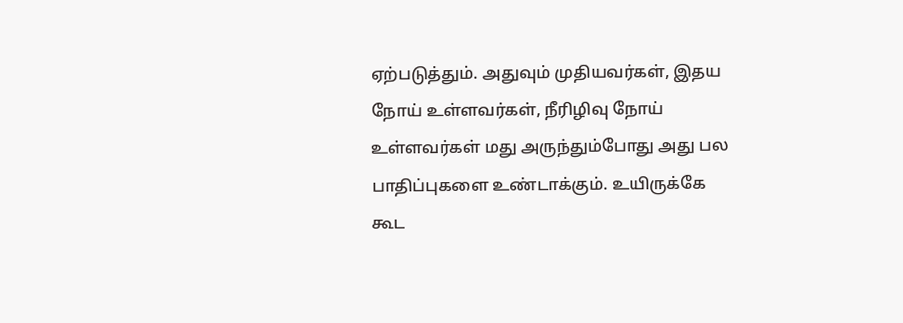ஏற்படுத்தும். அதுவும் முதியவர்கள், இதய நோய் உள்ளவர்கள், நீரிழிவு நோய் உள்ளவர்கள் மது அருந்தும்போது அது பல பாதிப்புகளை உண்டாக்கும். உயிருக்கே கூட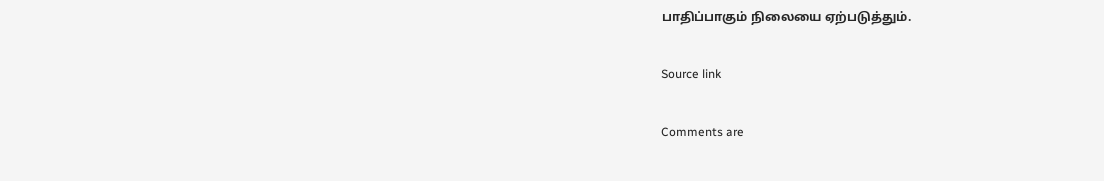பாதிப்பாகும் நிலையை ஏற்படுத்தும்.

Source link

Comments are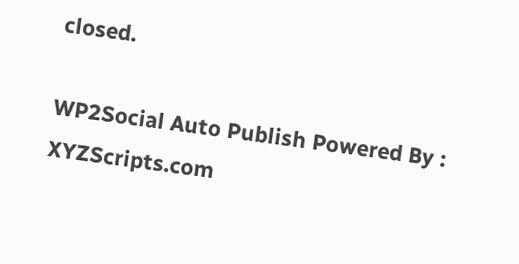closed.

WP2Social Auto Publish Powered By : XYZScripts.com